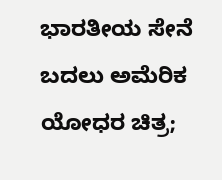ಭಾರತೀಯ ಸೇನೆ ಬದಲು ಅಮೆರಿಕ ಯೋಧರ ಚಿತ್ರ;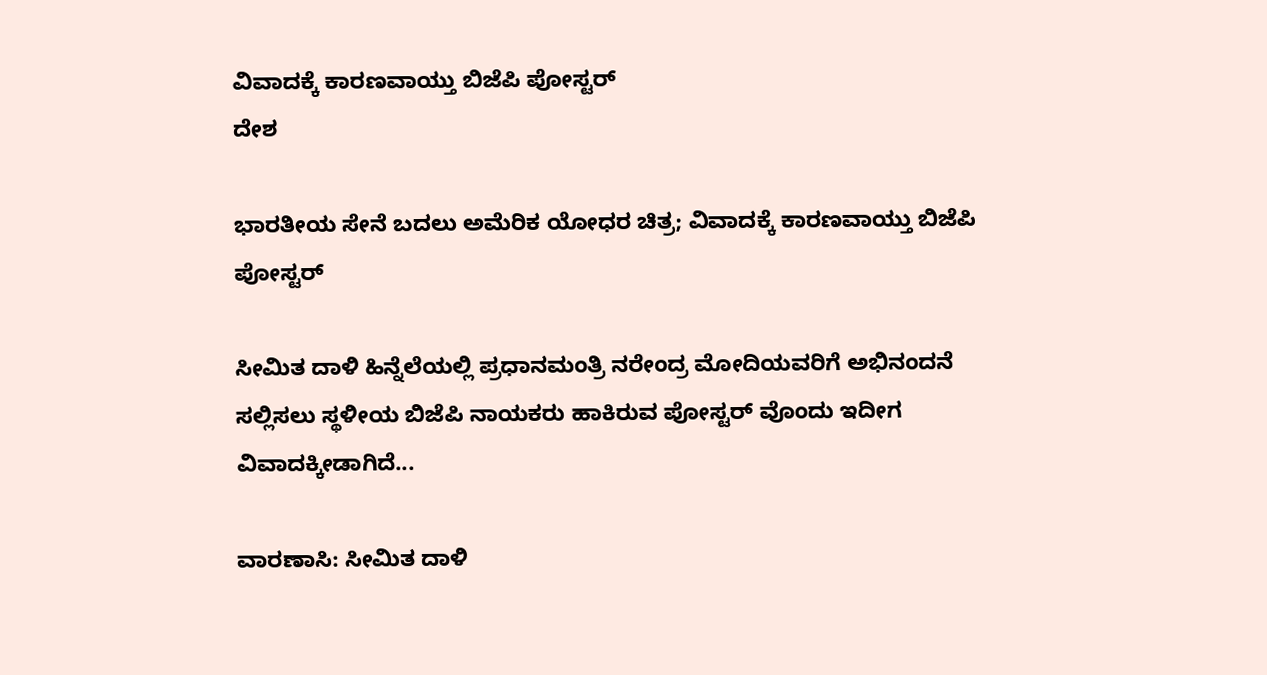ವಿವಾದಕ್ಕೆ ಕಾರಣವಾಯ್ತು ಬಿಜೆಪಿ ಪೋಸ್ಟರ್
ದೇಶ

ಭಾರತೀಯ ಸೇನೆ ಬದಲು ಅಮೆರಿಕ ಯೋಧರ ಚಿತ್ರ; ವಿವಾದಕ್ಕೆ ಕಾರಣವಾಯ್ತು ಬಿಜೆಪಿ ಪೋಸ್ಟರ್

ಸೀಮಿತ ದಾಳಿ ಹಿನ್ನೆಲೆಯಲ್ಲಿ ಪ್ರಧಾನಮಂತ್ರಿ ನರೇಂದ್ರ ಮೋದಿಯವರಿಗೆ ಅಭಿನಂದನೆ ಸಲ್ಲಿಸಲು ಸ್ಥಳೀಯ ಬಿಜೆಪಿ ನಾಯಕರು ಹಾಕಿರುವ ಪೋಸ್ಟರ್ ವೊಂದು ಇದೀಗ ವಿವಾದಕ್ಕೀಡಾಗಿದೆ...

ವಾರಣಾಸಿ: ಸೀಮಿತ ದಾಳಿ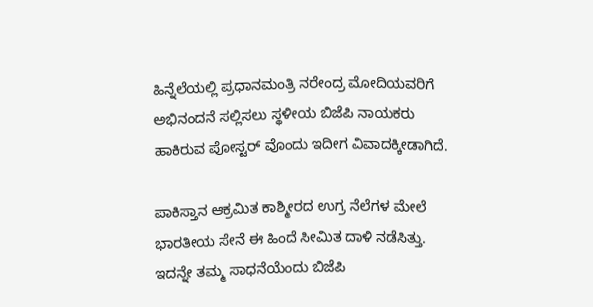ಹಿನ್ನೆಲೆಯಲ್ಲಿ ಪ್ರಧಾನಮಂತ್ರಿ ನರೇಂದ್ರ ಮೋದಿಯವರಿಗೆ ಅಭಿನಂದನೆ ಸಲ್ಲಿಸಲು ಸ್ಥಳೀಯ ಬಿಜೆಪಿ ನಾಯಕರು ಹಾಕಿರುವ ಪೋಸ್ಟರ್ ವೊಂದು ಇದೀಗ ವಿವಾದಕ್ಕೀಡಾಗಿದೆ.

ಪಾಕಿಸ್ತಾನ ಆಕ್ರಮಿತ ಕಾಶ್ಮೀರದ ಉಗ್ರ ನೆಲೆಗಳ ಮೇಲೆ ಭಾರತೀಯ ಸೇನೆ ಈ ಹಿಂದೆ ಸೀಮಿತ ದಾಳಿ ನಡೆಸಿತ್ತು. ಇದನ್ನೇ ತಮ್ಮ ಸಾಧನೆಯೆಂದು ಬಿಜೆಪಿ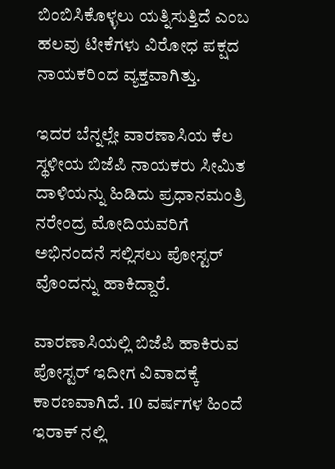ಬಿಂಬಿಸಿಕೊಳ್ಳಲು ಯತ್ನಿಸುತ್ತಿದೆ ಎಂಬ ಹಲವು ಟೀಕೆಗಳು ವಿರೋಧ ಪಕ್ಷದ ನಾಯಕರಿಂದ ವ್ಯಕ್ತವಾಗಿತ್ತು.

ಇದರ ಬೆನ್ನಲ್ಲೇ ವಾರಣಾಸಿಯ ಕೆಲ ಸ್ಥಳೀಯ ಬಿಜೆಪಿ ನಾಯಕರು ಸೀಮಿತ ದಾಳಿಯನ್ನು ಹಿಡಿದು ಪ್ರಧಾನಮಂತ್ರಿ ನರೇಂದ್ರ ಮೋದಿಯವರಿಗೆ ಅಭಿನಂದನೆ ಸಲ್ಲಿಸಲು ಪೋಸ್ಟರ್ ವೊಂದನ್ನು ಹಾಕಿದ್ದಾರೆ.

ವಾರಣಾಸಿಯಲ್ಲಿ ಬಿಜೆಪಿ ಹಾಕಿರುವ ಪೋಸ್ಟರ್ ಇದೀಗ ವಿವಾದಕ್ಕೆ ಕಾರಣವಾಗಿದೆ. 10 ವರ್ಷಗಳ ಹಿಂದೆ ಇರಾಕ್ ನಲ್ಲಿ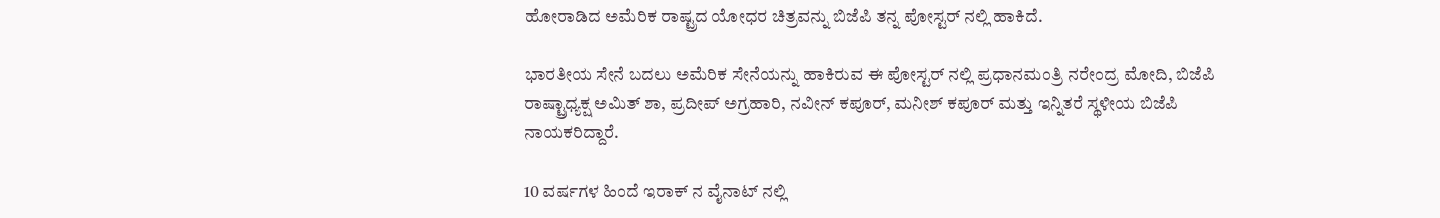ಹೋರಾಡಿದ ಅಮೆರಿಕ ರಾಷ್ಟ್ರದ ಯೋಧರ ಚಿತ್ರವನ್ನು ಬಿಜೆಪಿ ತನ್ನ ಪೋಸ್ಟರ್ ನಲ್ಲಿ ಹಾಕಿದೆ.

ಭಾರತೀಯ ಸೇನೆ ಬದಲು ಅಮೆರಿಕ ಸೇನೆಯನ್ನು ಹಾಕಿರುವ ಈ ಪೋಸ್ಟರ್ ನಲ್ಲಿ ಪ್ರಧಾನಮಂತ್ರಿ ನರೇಂದ್ರ ಮೋದಿ, ಬಿಜೆಪಿ ರಾಷ್ಟ್ರಾಧ್ಯಕ್ಷ ಅಮಿತ್ ಶಾ, ಪ್ರದೀಪ್ ಅಗ್ರಹಾರಿ, ನವೀನ್ ಕಪೂರ್, ಮನೀಶ್ ಕಪೂರ್ ಮತ್ತು ಇನ್ನಿತರೆ ಸ್ಥಳೀಯ ಬಿಜೆಪಿ ನಾಯಕರಿದ್ದಾರೆ.

10 ವರ್ಷಗಳ ಹಿಂದೆ ಇರಾಕ್ ನ ವೈನಾಟ್ ನಲ್ಲಿ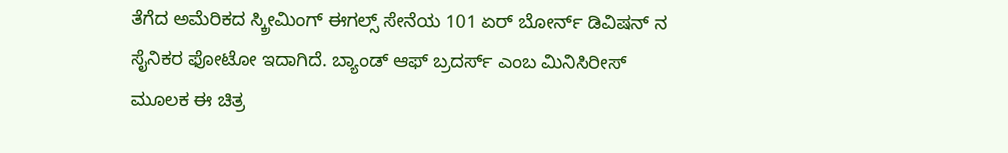ತೆಗೆದ ಅಮೆರಿಕದ ಸ್ಕ್ರೀಮಿಂಗ್ ಈಗಲ್ಸ್ ಸೇನೆಯ 101 ಏರ್ ಬೋರ್ನ್ ಡಿವಿಷನ್ ನ ಸೈನಿಕರ ಫೋಟೋ ಇದಾಗಿದೆ. ಬ್ಯಾಂಡ್ ಆಫ್ ಬ್ರದರ್ಸ್ ಎಂಬ ಮಿನಿಸಿರೀಸ್ ಮೂಲಕ ಈ ಚಿತ್ರ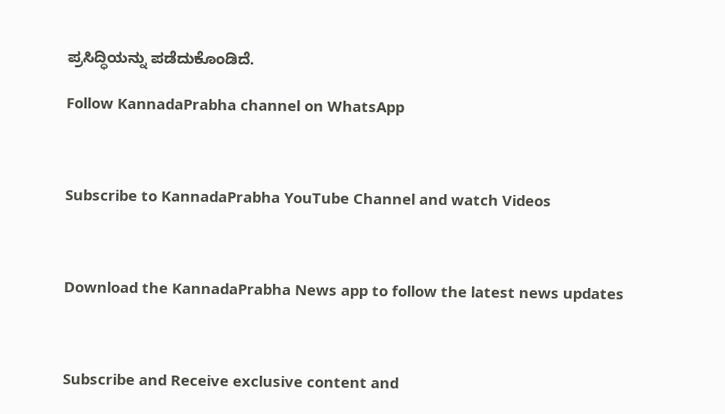ಪ್ರಸಿದ್ಧಿಯನ್ನು ಪಡೆದುಕೊಂಡಿದೆ.

Follow KannadaPrabha channel on WhatsApp



Subscribe to KannadaPrabha YouTube Channel and watch Videos



Download the KannadaPrabha News app to follow the latest news updates



Subscribe and Receive exclusive content and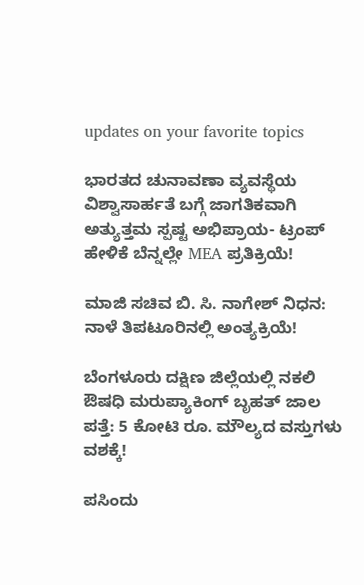updates on your favorite topics

ಭಾರತದ ಚುನಾವಣಾ ವ್ಯವಸ್ಥೆಯ ವಿಶ್ವಾಸಾರ್ಹತೆ ಬಗ್ಗೆ ಜಾಗತಿಕವಾಗಿ ಅತ್ಯುತ್ತಮ ಸ್ಪಷ್ಟ ಅಭಿಪ್ರಾಯ- ಟ್ರಂಪ್ ಹೇಳಿಕೆ ಬೆನ್ನಲ್ಲೇ MEA ಪ್ರತಿಕ್ರಿಯೆ!

ಮಾಜಿ ಸಚಿವ ಬಿ. ಸಿ. ನಾಗೇಶ್ ನಿಧನ: ನಾಳೆ ತಿಪಟೂರಿನಲ್ಲಿ ಅಂತ್ಯಕ್ರಿಯೆ!

ಬೆಂಗಳೂರು ದಕ್ಷಿಣ ಜಿಲ್ಲೆಯಲ್ಲಿ ನಕಲಿ ಔಷಧಿ ಮರುಪ್ಯಾಕಿಂಗ್ ಬೃಹತ್ ಜಾಲ ಪತ್ತೆ: 5 ಕೋಟಿ ರೂ. ಮೌಲ್ಯದ ವಸ್ತುಗಳು ವಶಕ್ಕೆ!

ಪಸಿಂದು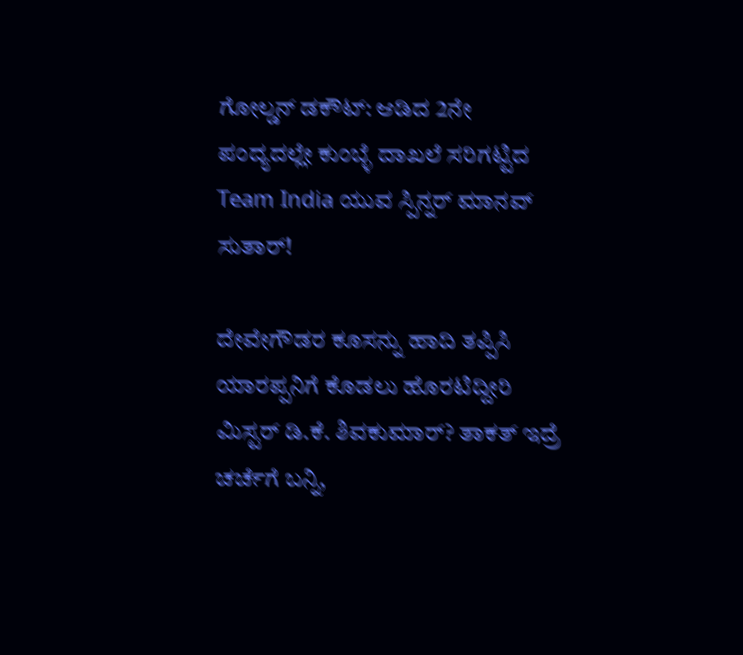ಗೋಲ್ಡನ್ ಡಕೌಟ್: ಆಡಿದ 2ನೇ ಪಂದ್ಯದಲ್ಲೇ ಕುಂಬ್ಳೆ ದಾಖಲೆ ಸರಿಗಟ್ಟಿದ Team India ಯುವ ಸ್ಪಿನ್ನರ್ ಮಾನವ್ ಸುತಾರ್!

ದೇವೇಗೌಡರ ಕೂಸನ್ನು ಹಾದಿ ತಪ್ಪಿಸಿ ಯಾರಪ್ಪನಿಗೆ ಕೊಡಲು ಹೊರಟಿದ್ದೀರಿ ಮಿಸ್ಟರ್ ಡಿ.ಕೆ. ಶಿವಕುಮಾರ್? ತಾಕತ್ ಇದ್ರೆ ಚರ್ಚೆಗೆ ಬನ್ನಿ,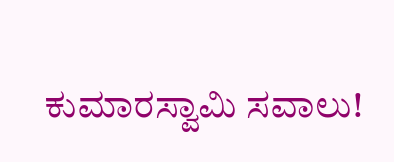ಕುಮಾರಸ್ವಾಮಿ ಸವಾಲು!